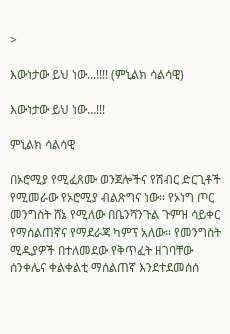>

እውነታው ይህ ነው...!!!! (ምኒልክ ሳልሳዊ)

እውነታው ይህ ነው…!!!

ምኒልክ ሳልሳዊ

በኦሮሚያ የሚፈጸሙ ወንጀሎችና የሽብር ድርጊቶች የሚመራው የኦሮሚያ ብልጽግና ነው። የኦነግ ጦር መንግስት ሸኔ የሚለው በቤንሻንጉል ጉምዝ ሳይቀር የማሰልጠኛና የማደራጃ ካምፕ አለው። የመንግስት ሚዲያዎች በተለመደው የቅጥፈት ዘገባቸው ሰንቀሌና ቀልቀልቲ ማሰልጠኛ እንደተደመሰሰ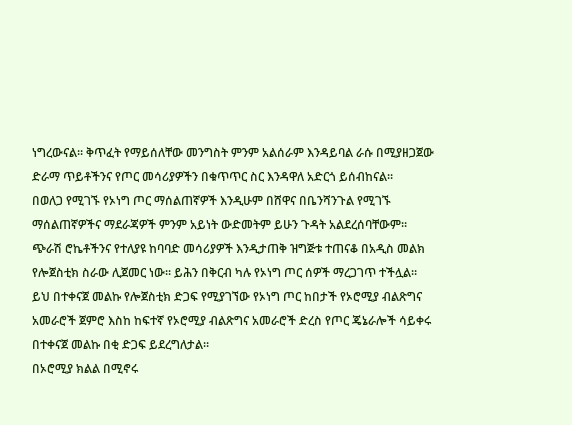ነግረውናል። ቅጥፈት የማይሰለቸው መንግስት ምንም አልሰራም እንዳይባል ራሱ በሚያዘጋጀው ድራማ ጥይቶችንና የጦር መሳሪያዎችን በቁጥጥር ስር እንዳዋለ አድርጎ ይሰብከናል።
በወለጋ የሚገኙ የኦነግ ጦር ማሰልጠኛዎች እንዲሁም በሸዋና በቤንሻንጉል የሚገኙ ማሰልጠኛዎችና ማደራጃዎች ምንም አይነት ውድመትም ይሁን ጉዳት አልደረሰባቸውም። ጭራሽ ሮኬቶችንና የተለያዩ ከባባድ መሳሪያዎች እንዲታጠቅ ዝግጅቱ ተጠናቆ በአዲስ መልክ የሎጀስቲክ ስራው ሊጀመር ነው። ይሕን በቅርብ ካሉ የኦነግ ጦር ሰዎች ማረጋገጥ ተችሏል። ይህ በተቀናጀ መልኩ የሎጀስቲክ ድጋፍ የሚያገኘው የኦነግ ጦር ከበታች የኦሮሚያ ብልጽግና አመራሮች ጀምሮ እስከ ከፍተኛ የኦሮሚያ ብልጽግና አመራሮች ድረስ የጦር ጄኔራሎች ሳይቀሩ በተቀናጀ መልኩ በቂ ድጋፍ ይደረግለታል።
በኦሮሚያ ክልል በሚኖሩ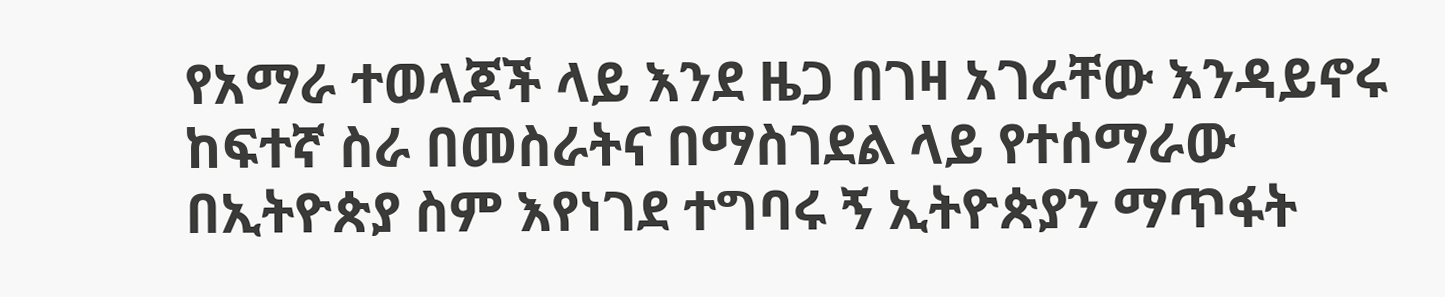የአማራ ተወላጆች ላይ እንደ ዜጋ በገዛ አገራቸው እንዳይኖሩ ከፍተኛ ስራ በመስራትና በማስገደል ላይ የተሰማራው በኢትዮጵያ ስም እየነገደ ተግባሩ ኝ ኢትዮጵያን ማጥፋት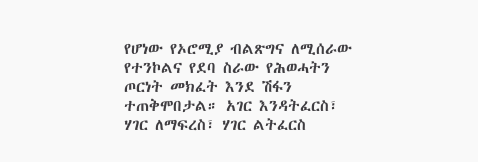የሆነው የኦሮሚያ ብልጽግና ለሚሰራው የተንኮልና የደባ ስራው የሕወሓትን ጦርነት መክፈት እንደ ሽፋን ተጠቅሞበታል። አገር እንዳትፈርስ፣ ሃገር ለማፍረስ፣ ሃገር ልትፈርስ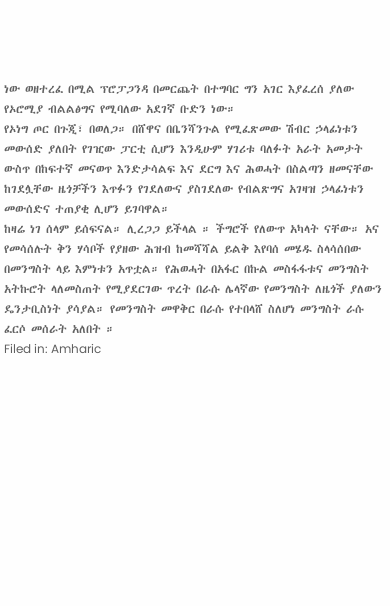ነው ወዘተረፈ በሚል ፕሮፓጋንዳ በመርጨት በተግባር ግን አገር እያፈረሰ ያለው የኦሮሚያ ብልልፅግና የሚባለው አደገኛ ቡድን ነው።
የኦነግ ጦር በጉጂ፣ በወለጋ። በሸዋና በቤንሻንጉል የሚፈጽመው ሽብር ኃላፊነቱን መውሰድ ያለበት የገዢው ፓርቲ ሲሆን እንዲሁም ሃገሪቱ ባለፉት አራት አመታት ውስጥ በከፍተኛ መናወጥ እንድታሳልፍ እና ደርግ እና ሕወሓት በስልጣን ዘመናቸው ከገደሏቸው ዜጎቻችን እጥፉን የገደለውና ያስገደለው የብልጽግና አገዛዝ ኃላፊነቱን መውሰድና ተጠያቂ ሊሆን ይገባዋል።
ከዛሬ ነገ ሰላም ይሰፍናል። ሊረጋጋ ይችላል ። ችግሮች የለውጥ አካላት ናቸው። አና የመሳሰሉት ቅን ሃሳቦች የያዘው ሕዝብ ከመሻሻል ይልቅ እየባሰ መሄዱ ስላሳሰበው በመንግስት ላይ እምነቱን አጥቷል። የሕወሓት በአፋር በኩል መስፋፋቱና መንግስት አትኩሮት ላለመስጠት የሚያደርገው ጥረት በራሱ ሌላኛው የመንግስት ለዜጎች ያለውን ዴንታቢስነት ያሳያል። የመንግስት መዋቅር በራሱ የተበላሸ ስለሆነ መንግስት ራሱ ፈርሶ መሰራት አለበት ።
Filed in: Amharic